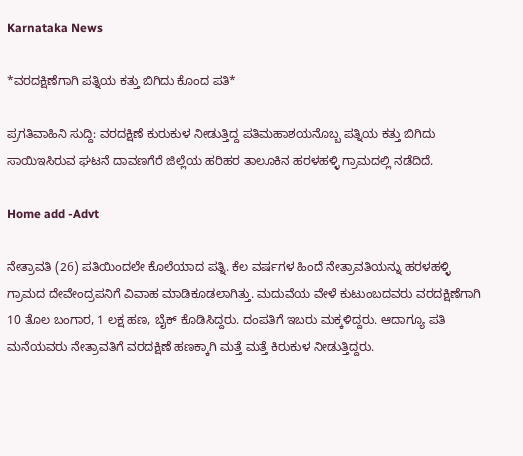Karnataka News

*ವರದಕ್ಷಿಣೆಗಾಗಿ ಪತ್ನಿಯ ಕತ್ತು ಬಿಗಿದು ಕೊಂದ ಪತಿ*

ಪ್ರಗತಿವಾಹಿನಿ ಸುದ್ದಿ: ವರದಕ್ಷಿಣೆ ಕುರುಕುಳ ನೀಡುತ್ತಿದ್ದ ಪತಿಮಹಾಶಯನೊಬ್ಬ ಪತ್ನಿಯ ಕತ್ತು ಬಿಗಿದು ಸಾಯಿಇಸಿರುವ ಘಟನೆ ದಾವಣಗೆರೆ ಜಿಲ್ಲೆಯ ಹರಿಹರ ತಾಲೂಕಿನ ಹರಳಹಳ್ಳಿ ಗ್ರಾಮದಲ್ಲಿ ನಡೆದಿದೆ.

Home add -Advt

ನೇತ್ರಾವತಿ (26) ಪತಿಯಿಂದಲೇ ಕೊಲೆಯಾದ ಪತ್ನಿ. ಕೆಲ ವರ್ಷಗಳ ಹಿಂದೆ ನೇತ್ರಾವತಿಯನ್ನು ಹರಳಹಳ್ಳಿ ಗ್ರಾಮದ ದೇವೇಂದ್ರಪನಿಗೆ ವಿವಾಹ ಮಾಡಿಕೂಡಲಾಗಿತ್ತು. ಮದುವೆಯ ವೇಳೆ ಕುಟುಂಬದವರು ವರದಕ್ಷಿಣೆಗಾಗಿ 10 ತೊಲ ಬಂಗಾರ, 1 ಲಕ್ಷ ಹಣ, ಬೈಕ್ ಕೊಡಿಸಿದ್ದರು. ದಂಪತಿಗೆ ಇಬರು ಮಕ್ಕಳಿದ್ದರು. ಆದಾಗ್ಯೂ ಪತಿ ಮನೆಯವರು ನೇತ್ರಾವತಿಗೆ ವರದಕ್ಷಿಣೆ ಹಣಕ್ಕಾಗಿ ಮತ್ತೆ ಮತ್ತೆ ಕಿರುಕುಳ ನೀಡುತ್ತಿದ್ದರು.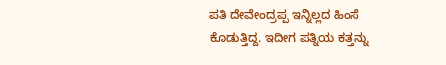ಪತಿ ದೇವೇಂದ್ರಪ್ಪ ಇನ್ನಿಲ್ಲದ ಹಿಂಸೆ ಕೊಡುತ್ತಿದ್ದ. ಇದೀಗ ಪತ್ನಿಯ ಕತ್ತನ್ನು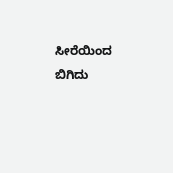ಸೀರೆಯಿಂದ ಬಿಗಿದು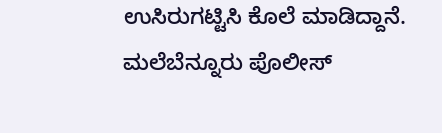ಉಸಿರುಗಟ್ಟಿಸಿ ಕೊಲೆ ಮಾಡಿದ್ದಾನೆ. ಮಲೆಬೆನ್ನೂರು ಪೊಲೀಸ್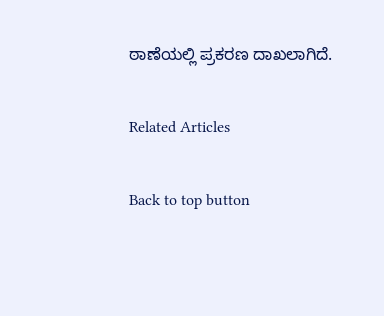ಠಾಣೆಯಲ್ಲಿ ಪ್ರಕರಣ ದಾಖಲಾಗಿದೆ.

Related Articles

Back to top button